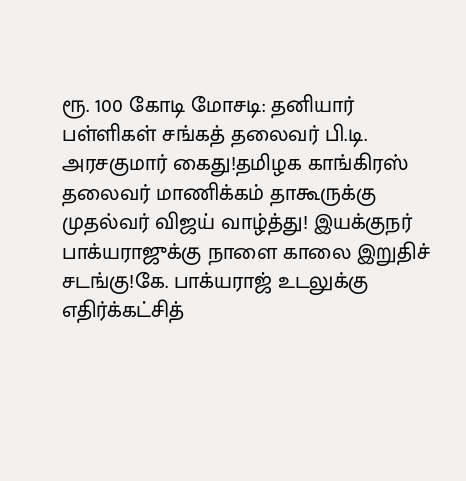ரூ. 100 கோடி மோசடி: தனியார் பள்ளிகள் சங்கத் தலைவர் பி.டி. அரசகுமார் கைது!தமிழக காங்கிரஸ் தலைவர் மாணிக்கம் தாகூருக்கு முதல்வர் விஜய் வாழ்த்து! இயக்குநர் பாக்யராஜுக்கு நாளை காலை இறுதிச் சடங்கு!கே. பாக்யராஜ் உடலுக்கு எதிர்க்கட்சித்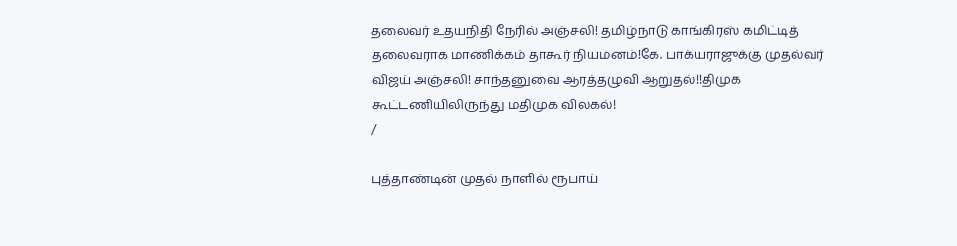தலைவர் உதயநிதி நேரில் அஞ்சலி! தமிழ்நாடு காங்கிரஸ் கமிட்டித் தலைவராக மாணிக்கம் தாகூர் நியமனம்!கே. பாக்யராஜுக்கு முதல்வர் விஜய் அஞ்சலி! சாந்தனுவை ஆரத்தழுவி ஆறுதல்!!திமுக கூட்டணியிலிருந்து மதிமுக விலகல்!
/

புத்தாண்டின் முதல் நாளில் ரூபாய்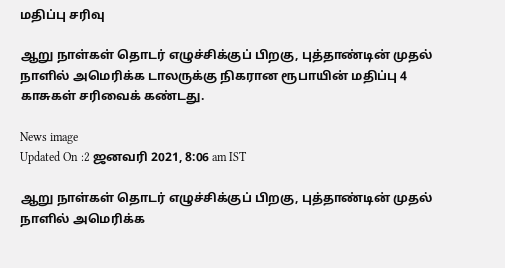மதிப்பு சரிவு

ஆறு நாள்கள் தொடர் எழுச்சிக்குப் பிறகு, புத்தாண்டின் முதல் நாளில் அமெரிக்க டாலருக்கு நிகரான ரூபாயின் மதிப்பு 4 காசுகள் சரிவைக் கண்டது.

News image
Updated On :2 ஜனவரி 2021, 8:06 am IST

ஆறு நாள்கள் தொடர் எழுச்சிக்குப் பிறகு, புத்தாண்டின் முதல் நாளில் அமெரிக்க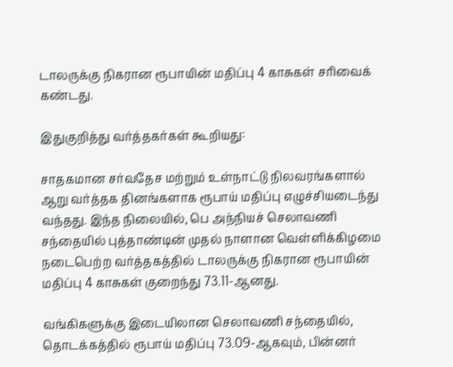டாலருக்கு நிகரான ரூபாயின் மதிப்பு 4 காசுகள் சரிவைக் கண்டது.

இதுகுறித்து வர்த்தகர்கள் கூறியது:

சாதகமான சர்வதேச மற்றும் உள்நாட்டு நிலவரங்களால் ஆறு வர்த்தக தினங்களாக ரூபாய் மதிப்பு எழுச்சியடைந்து வந்தது. இந்த நிலையில், பெ அந்நியச் செலாவணி சந்தையில் புத்தாண்டின் முதல் நாளான வெள்ளிக்கிழமை நடைபெற்ற வர்த்தகத்தில் டாலருக்கு நிகரான ரூபாயின் மதிப்பு 4 காசுகள் குறைந்து 73.11-ஆனது.

வங்கிகளுக்கு இடையிலான செலாவணி சந்தையில், தொடக்கத்தில் ரூபாய் மதிப்பு 73.09-ஆகவும், பின்னர்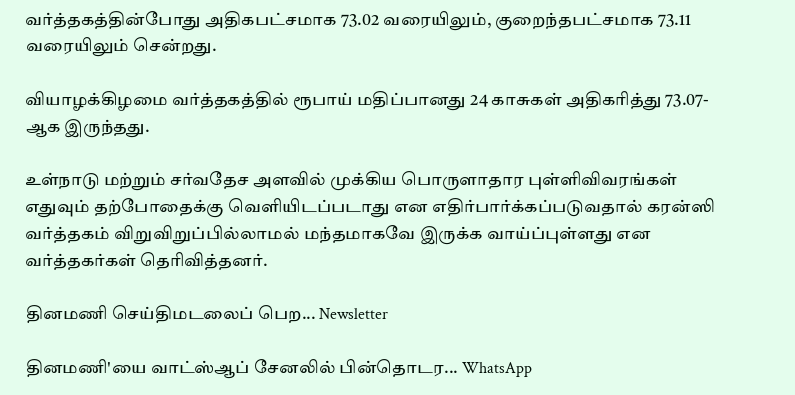வர்த்தகத்தின்போது அதிகபட்சமாக 73.02 வரையிலும், குறைந்தபட்சமாக 73.11 வரையிலும் சென்றது.

வியாழக்கிழமை வர்த்தகத்தில் ரூபாய் மதிப்பானது 24 காசுகள் அதிகரித்து 73.07-ஆக இருந்தது.

உள்நாடு மற்றும் சர்வதேச அளவில் முக்கிய பொருளாதார புள்ளிவிவரங்கள் எதுவும் தற்போதைக்கு வெளியிடப்படாது என எதிர்பார்க்கப்படுவதால் கரன்ஸி வர்த்தகம் விறுவிறுப்பில்லாமல் மந்தமாகவே இருக்க வாய்ப்புள்ளது என வர்த்தகர்கள் தெரிவித்தனர்.

தினமணி செய்திமடலைப் பெற... Newsletter

தினமணி'யை வாட்ஸ்ஆப் சேனலில் பின்தொடர... WhatsApp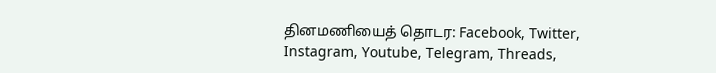தினமணியைத் தொடர: Facebook, Twitter, Instagram, Youtube, Telegram, Threads,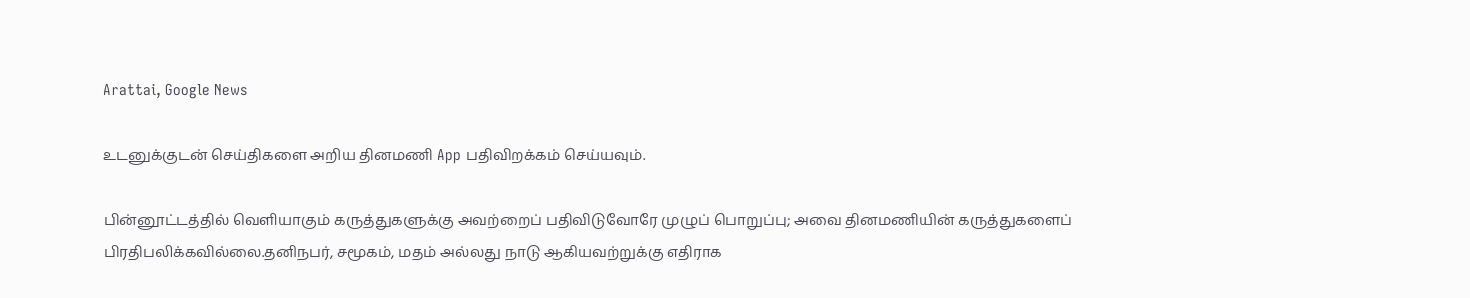Arattai, Google News

உடனுக்குடன் செய்திகளை அறிய தினமணி App பதிவிறக்கம் செய்யவும்.

பின்னூட்டத்தில் வெளியாகும் கருத்துகளுக்கு அவற்றைப் பதிவிடுவோரே முழுப் பொறுப்பு; அவை தினமணியின் கருத்துகளைப் பிரதிபலிக்கவில்லை.தனிநபர், சமூகம், மதம் அல்லது நாடு ஆகியவற்றுக்கு எதிராக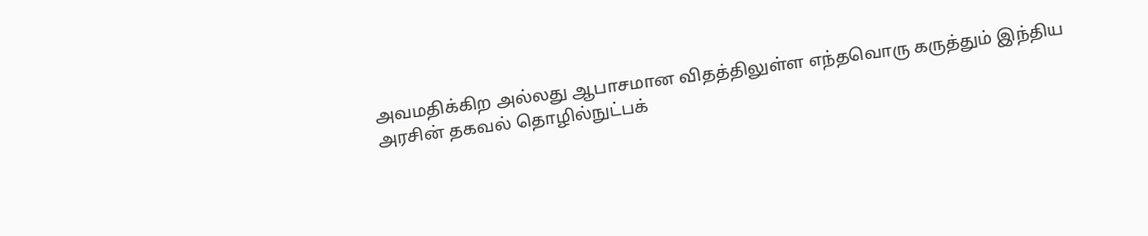அவமதிக்கிற அல்லது ஆபாசமான விதத்திலுள்ள எந்தவொரு கருத்தும் இந்திய அரசின் தகவல் தொழில்நுட்பக்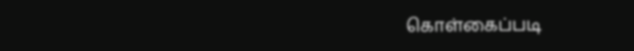கொள்கைப்படி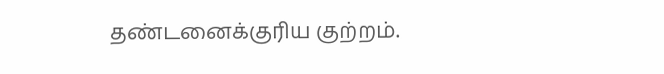தண்டனைக்குரிய குற்றம்.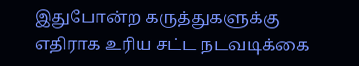இதுபோன்ற கருத்துகளுக்கு எதிராக உரிய சட்ட நடவடிக்கை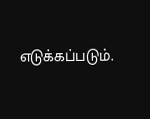எடுக்கப்படும்.